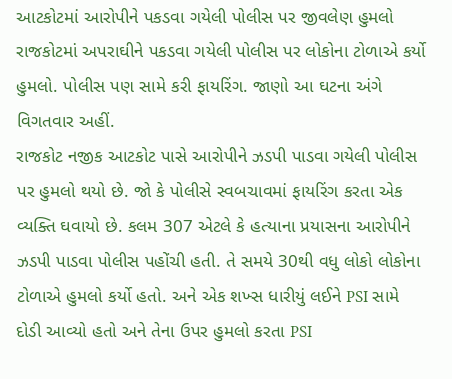આટકોટમાં આરોપીને પકડવા ગયેલી પોલીસ પર જીવલેણ હુમલો
રાજકોટમાં અપરાઘીને પકડવા ગયેલી પોલીસ પર લોકોના ટોળાએ કર્યો હુમલો. પોલીસ પણ સામે કરી ફાયરિંગ. જાણો આ ઘટના અંગે વિગતવાર અહીં.
રાજકોટ નજીક આટકોટ પાસે આરોપીને ઝડપી પાડવા ગયેલી પોલીસ પર હુમલો થયો છે. જો કે પોલીસે સ્વબચાવમાં ફાયરિંગ કરતા એક વ્યક્તિ ઘવાયો છે. કલમ 307 એટલે કે હત્યાના પ્રયાસના આરોપીને ઝડપી પાડવા પોલીસ પહોંચી હતી. તે સમયે 30થી વધુ લોકો લોકોના ટોળાએ હુમલો કર્યો હતો. અને એક શખ્સ ધારીયું લઈને PSI સામે દોડી આવ્યો હતો અને તેના ઉપર હુમલો કરતા PSI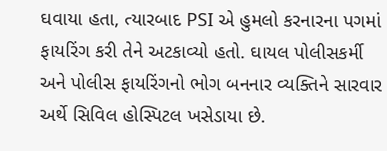ઘવાયા હતા, ત્યારબાદ PSI એ હુમલો કરનારના પગમાં ફાયરિંગ કરી તેને અટકાવ્યો હતો. ઘાયલ પોલીસકર્મી અને પોલીસ ફાયરિંગનો ભોગ બનનાર વ્યક્તિને સારવાર અર્થે સિવિલ હોસ્પિટલ ખસેડાયા છે.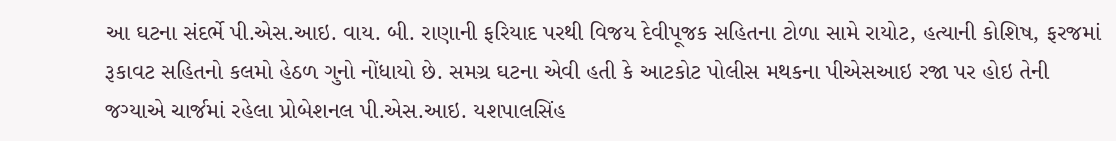આ ઘટના સંદર્ભે પી.એસ.આઇ. વાય. બી. રાણાની ફરિયાદ પરથી વિજય દેવીપૂજક સહિતના ટોળા સામે રાયોટ, હત્યાની કોશિષ, ફરજમાં રૂકાવટ સહિતનો કલમો હેઠળ ગુનો નોંધાયો છે. સમગ્ર ઘટના એવી હતી કે આટકોટ પોલીસ મથકના પીએસઆઇ રજા પર હોઇ તેની જગ્યાએ ચાર્જમાં રહેલા પ્રોબેશનલ પી.એસ.આઇ. યશપાલસિંહ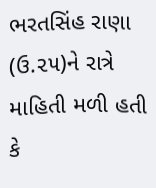ભરતસિંહ રાણા (ઉ.૨૫)ને રાત્રે માહિતી મળી હતી કે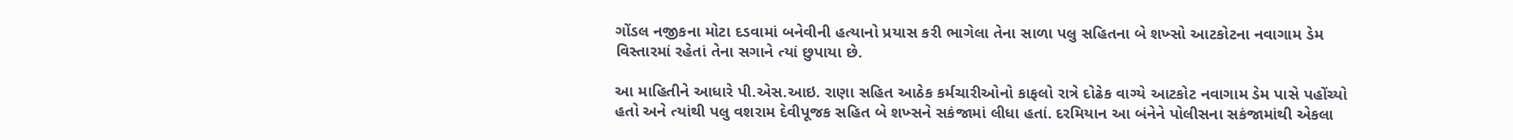ગોંડલ નજીકના મોટા દડવામાં બનેવીની હત્યાનો પ્રયાસ કરી ભાગેલા તેના સાળા પલુ સહિતના બે શખ્સો આટકોટના નવાગામ ડેમ વિસ્તારમાં રહેતાં તેના સગાને ત્યાં છુપાયા છે.

આ માહિતીને આધારે પી.એસ.આઇ. રાણા સહિત આઠેક કર્મચારીઓનો કાફલો રાત્રે દોઢેક વાગ્યે આટકોટ નવાગામ ડેમ પાસે પહોંચ્યો હતો અને ત્યાંથી પલુ વશરામ દેવીપૂજક સહિત બે શખ્સને સકંજામાં લીધા હતાં. દરમિયાન આ બંનેને પોલીસના સકંજામાંથી એકલા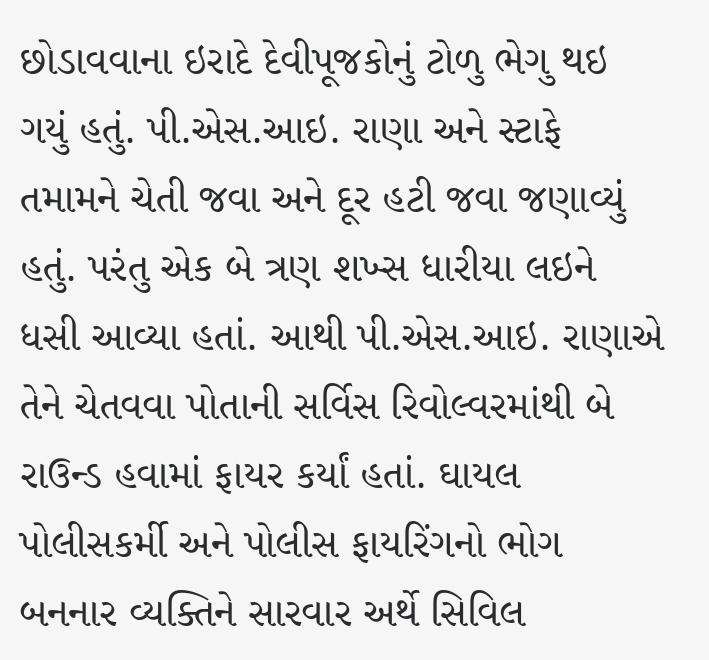છોડાવવાના ઇરાદે દેવીપૂજકોનું ટોળુ ભેગુ થઇ ગયું હતું. પી.એસ.આઇ. રાણા અને સ્ટાફે તમામને ચેતી જવા અને દૂર હટી જવા જણાવ્યું હતું. પરંતુ એક બે ત્રણ શખ્સ ધારીયા લઇને ધસી આવ્યા હતાં. આથી પી.એસ.આઇ. રાણાએ તેને ચેતવવા પોતાની સર્વિસ રિવોલ્વરમાંથી બે રાઉન્ડ હવામાં ફાયર કર્યાં હતાં. ઘાયલ પોલીસકર્મી અને પોલીસ ફાયરિંગનો ભોગ બનનાર વ્યક્તિને સારવાર અર્થે સિવિલ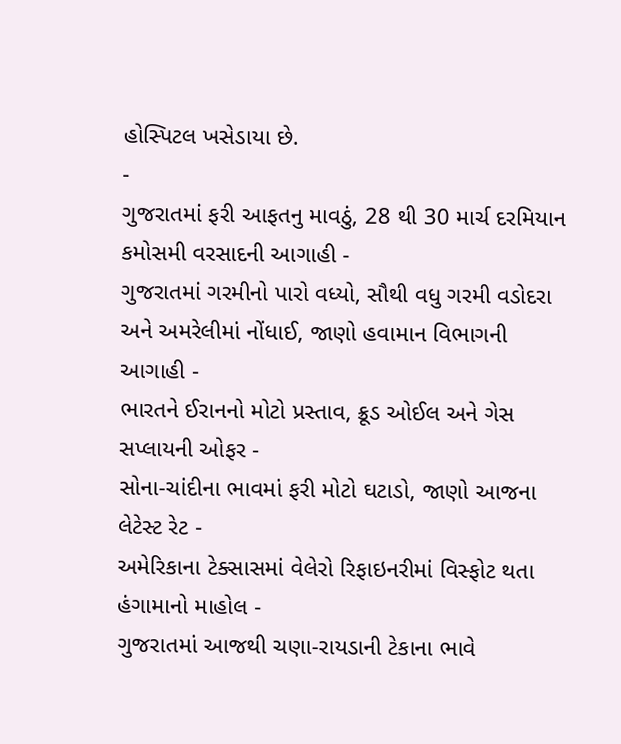હોસ્પિટલ ખસેડાયા છે.
-
ગુજરાતમાં ફરી આફતનુ માવઠું, 28 થી 30 માર્ચ દરમિયાન કમોસમી વરસાદની આગાહી -
ગુજરાતમાં ગરમીનો પારો વધ્યો, સૌથી વધુ ગરમી વડોદરા અને અમરેલીમાં નોંધાઈ, જાણો હવામાન વિભાગની આગાહી -
ભારતને ઈરાનનો મોટો પ્રસ્તાવ, ક્રૂડ ઓઈલ અને ગેસ સપ્લાયની ઓફર -
સોના-ચાંદીના ભાવમાં ફરી મોટો ઘટાડો, જાણો આજના લેટેસ્ટ રેટ -
અમેરિકાના ટેક્સાસમાં વેલેરો રિફાઇનરીમાં વિસ્ફોટ થતા હંગામાનો માહોલ -
ગુજરાતમાં આજથી ચણા-રાયડાની ટેકાના ભાવે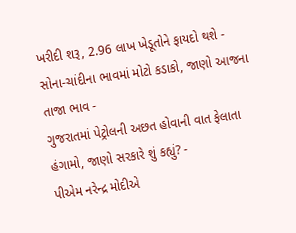ખરીદી શરૂ, 2.96 લાખ ખેડૂતોને ફાયદો થશે -
સોના-ચાંદીના ભાવમાં મોટો કડાકો, જાણો આજના તાજા ભાવ -
ગુજરાતમાં પેટ્રોલની અછત હોવાની વાત ફેલાતા હંગામો, જાણો સરકારે શું કહ્યું? -
પીએમ નરેન્દ્ર મોદીએ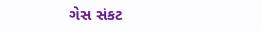ગેસ સંકટ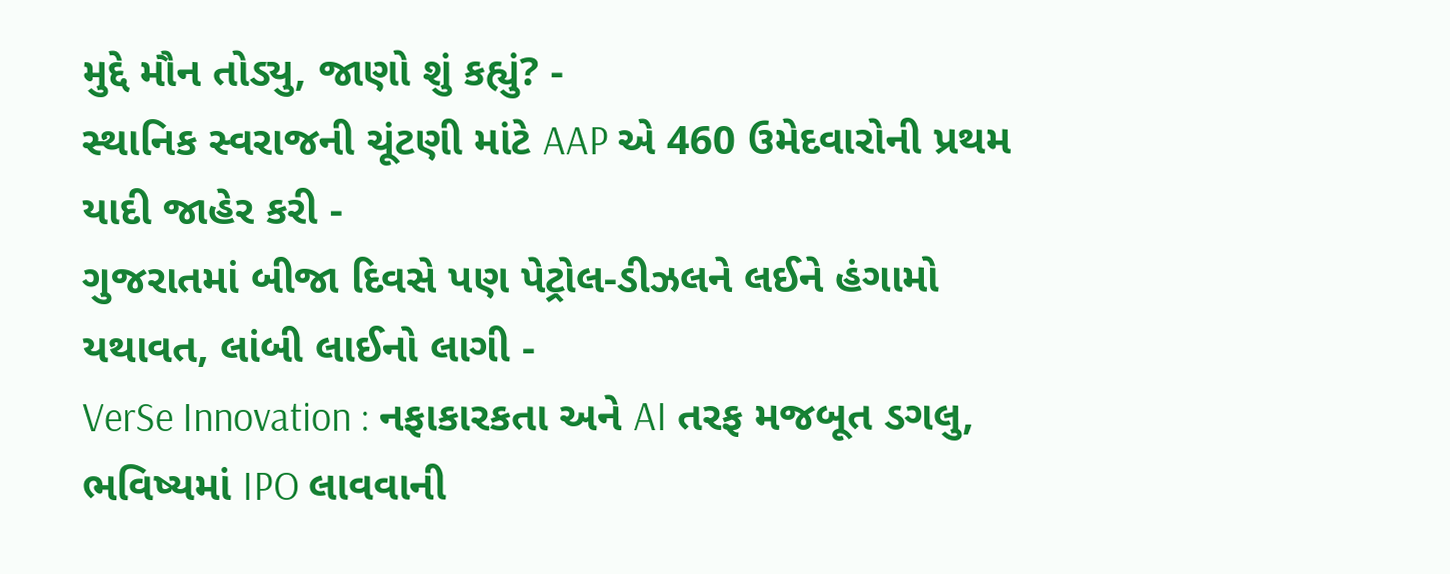મુદ્દે મૌન તોડ્યુ, જાણો શું કહ્યું? -
સ્થાનિક સ્વરાજની ચૂંટણી માંટે AAP એ 460 ઉમેદવારોની પ્રથમ યાદી જાહેર કરી -
ગુજરાતમાં બીજા દિવસે પણ પેટ્રોલ-ડીઝલને લઈને હંગામો યથાવત, લાંબી લાઈનો લાગી -
VerSe Innovation : નફાકારકતા અને AI તરફ મજબૂત ડગલુ, ભવિષ્યમાં IPO લાવવાની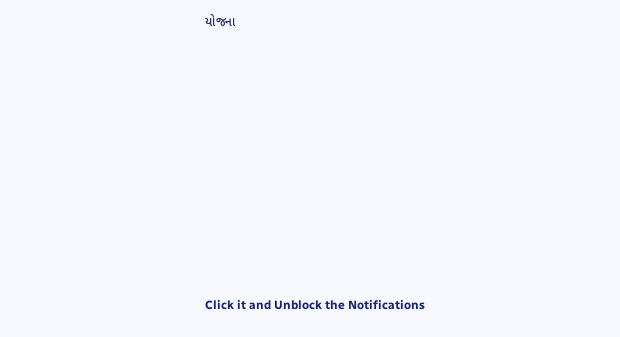યોજના










Click it and Unblock the Notifications